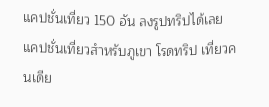แคปชั่นเที่ยว 150 อัน ลงรูปทริปได้เลย
แคปชั่นเที่ยวสำหรับภูเขา โรดทริป เที่ยวคนเดีย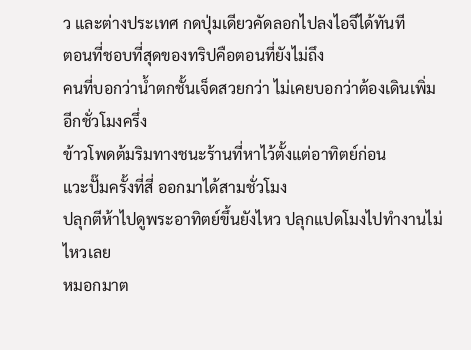ว และต่างประเทศ กดปุ่มเดียวคัดลอกไปลงไอจีได้ทันที
ตอนที่ชอบที่สุดของทริปคือตอนที่ยังไม่ถึง
คนที่บอกว่าน้ำตกชั้นเจ็ดสวยกว่า ไม่เคยบอกว่าต้องเดินเพิ่มอีกชั่วโมงครึ่ง
ข้าวโพดต้มริมทางชนะร้านที่หาไว้ตั้งแต่อาทิตย์ก่อน
แวะปั๊มครั้งที่สี่ ออกมาได้สามชั่วโมง
ปลุกตีห้าไปดูพระอาทิตย์ขึ้นยังไหว ปลุกแปดโมงไปทำงานไม่ไหวเลย
หมอกมาต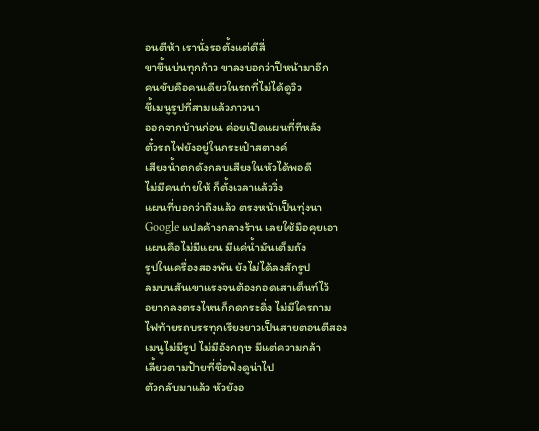อนตีห้า เรานั่งรอตั้งแต่ตีสี่
ขาขึ้นบ่นทุกก้าว ขาลงบอกว่าปีหน้ามาอีก
คนขับคือคนเดียวในรถที่ไม่ได้ดูวิว
ชี้เมนูรูปที่สามแล้วภาวนา
ออกจากบ้านก่อน ค่อยเปิดแผนที่ทีหลัง
ตั๋วรถไฟยังอยู่ในกระเป๋าสตางค์
เสียงน้ำตกดังกลบเสียงในหัวได้พอดี
ไม่มีคนถ่ายให้ ก็ตั้งเวลาแล้ววิ่ง
แผนที่บอกว่าถึงแล้ว ตรงหน้าเป็นทุ่งนา
Google แปลค้างกลางร้าน เลยใช้มือคุยเอา
แผนคือไม่มีแผน มีแค่น้ำมันเต็มถัง
รูปในเครื่องสองพัน ยังไม่ได้ลงสักรูป
ลมบนสันเขาแรงจนต้องกอดเสาเต็นท์ไว้
อยากลงตรงไหนก็กดกระดิ่ง ไม่มีใครถาม
ไฟท้ายรถบรรทุกเรียงยาวเป็นสายตอนตีสอง
เมนูไม่มีรูป ไม่มีอังกฤษ มีแต่ความกล้า
เลี้ยวตามป้ายที่ชื่อฟังดูน่าไป
ตัวกลับมาแล้ว หัวยังอ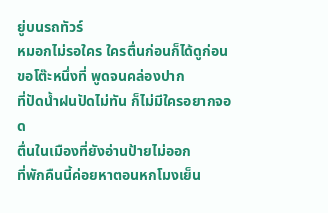ยู่บนรถทัวร์
หมอกไม่รอใคร ใครตื่นก่อนก็ได้ดูก่อน
ขอโต๊ะหนึ่งที่ พูดจนคล่องปาก
ที่ปัดน้ำฝนปัดไม่ทัน ก็ไม่มีใครอยากจอด
ตื่นในเมืองที่ยังอ่านป้ายไม่ออก
ที่พักคืนนี้ค่อยหาตอนหกโมงเย็น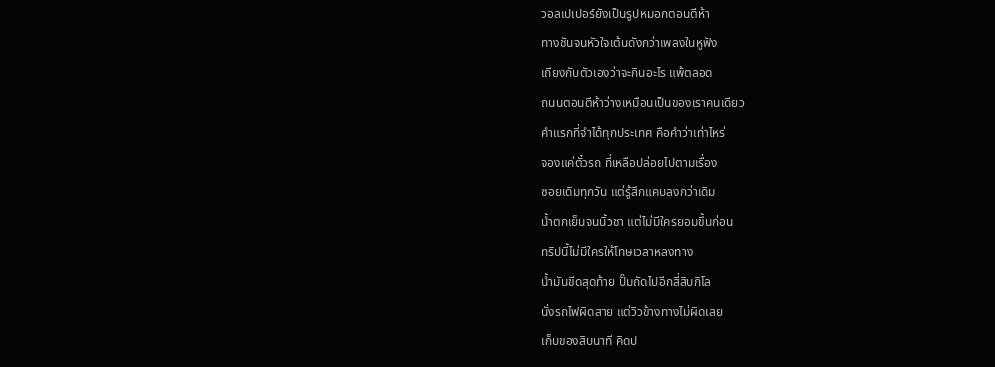วอลเปเปอร์ยังเป็นรูปหมอกตอนตีห้า
ทางชันจนหัวใจเต้นดังกว่าเพลงในหูฟัง
เถียงกับตัวเองว่าจะกินอะไร แพ้ตลอด
ถนนตอนตีห้าว่างเหมือนเป็นของเราคนเดียว
คำแรกที่จำได้ทุกประเทศ คือคำว่าเท่าไหร่
จองแค่ตั๋วรถ ที่เหลือปล่อยไปตามเรื่อง
ซอยเดิมทุกวัน แต่รู้สึกแคบลงกว่าเดิม
น้ำตกเย็นจนนิ้วชา แต่ไม่มีใครยอมขึ้นก่อน
ทริปนี้ไม่มีใครให้โทษเวลาหลงทาง
น้ำมันขีดสุดท้าย ปั๊มถัดไปอีกสี่สิบกิโล
นั่งรถไฟผิดสาย แต่วิวข้างทางไม่ผิดเลย
เก็บของสิบนาที คิดป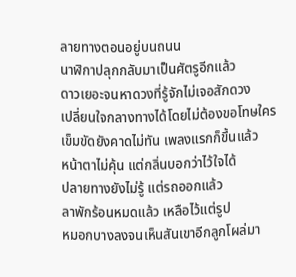ลายทางตอนอยู่บนถนน
นาฬิกาปลุกกลับมาเป็นศัตรูอีกแล้ว
ดาวเยอะจนหาดวงที่รู้จักไม่เจอสักดวง
เปลี่ยนใจกลางทางได้โดยไม่ต้องขอโทษใคร
เข็มขัดยังคาดไม่ทัน เพลงแรกก็ขึ้นแล้ว
หน้าตาไม่คุ้น แต่กลิ่นบอกว่าไว้ใจได้
ปลายทางยังไม่รู้ แต่รถออกแล้ว
ลาพักร้อนหมดแล้ว เหลือไว้แต่รูป
หมอกบางลงจนเห็นสันเขาอีกลูกโผล่มา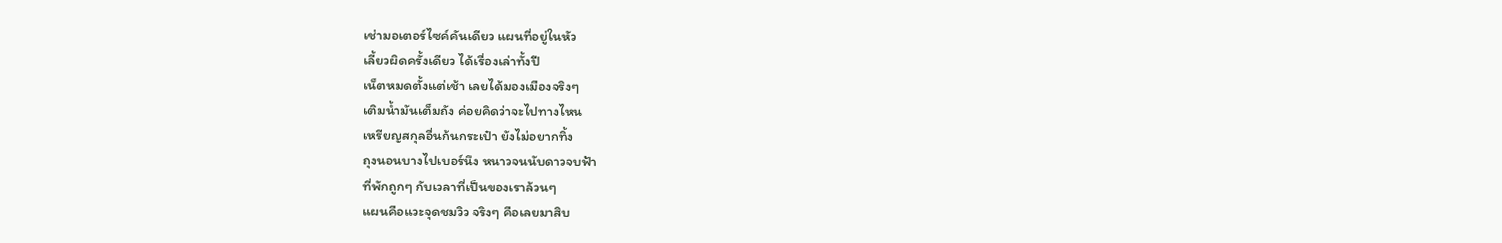เช่ามอเตอร์ไซค์คันเดียว แผนที่อยู่ในหัว
เลี้ยวผิดครั้งเดียว ได้เรื่องเล่าทั้งปี
เน็ตหมดตั้งแต่เช้า เลยได้มองเมืองจริงๆ
เติมน้ำมันเต็มถัง ค่อยคิดว่าจะไปทางไหน
เหรียญสกุลอื่นก้นกระเป๋า ยังไม่อยากทิ้ง
ถุงนอนบางไปเบอร์นึง หนาวจนนับดาวจบฟ้า
ที่พักถูกๆ กับเวลาที่เป็นของเราล้วนๆ
แผนคือแวะจุดชมวิว จริงๆ คือเลยมาสิบ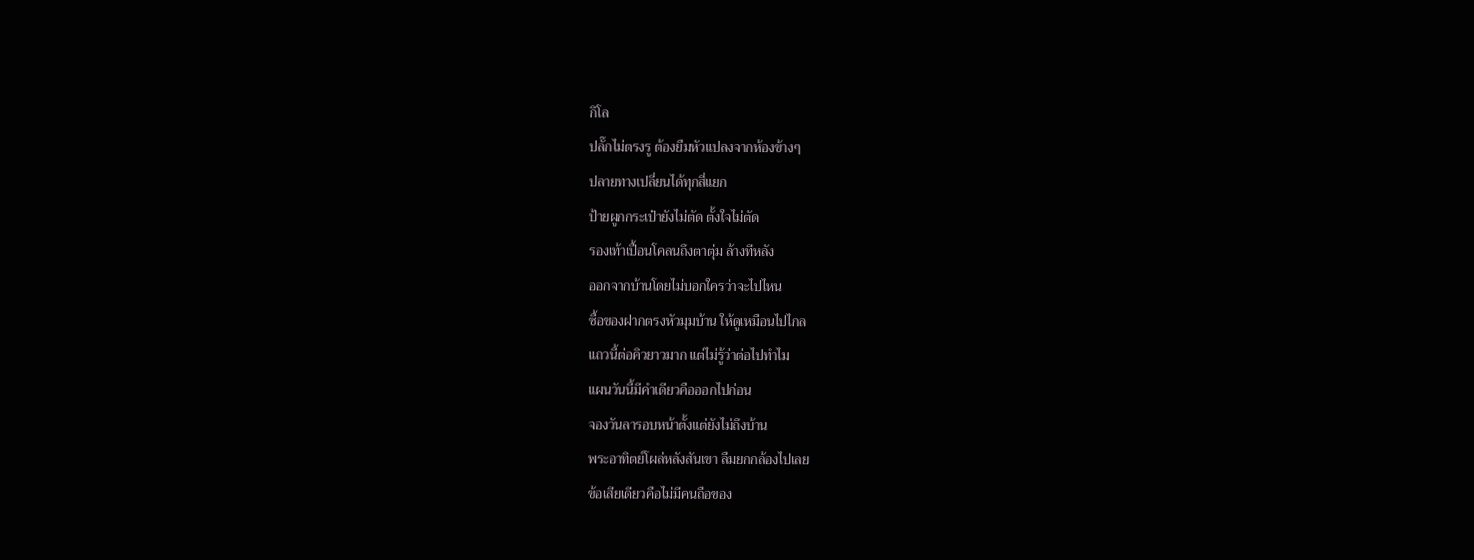กิโล
ปลั๊กไม่ตรงรู ต้องยืมหัวแปลงจากห้องข้างๆ
ปลายทางเปลี่ยนได้ทุกสี่แยก
ป้ายผูกกระเป๋ายังไม่ตัด ตั้งใจไม่ตัด
รองเท้าเปื้อนโคลนถึงตาตุ่ม ล้างทีหลัง
ออกจากบ้านโดยไม่บอกใครว่าจะไปไหน
ซื้อของฝากตรงหัวมุมบ้าน ให้ดูเหมือนไปไกล
แถวนี้ต่อคิวยาวมาก แต่ไม่รู้ว่าต่อไปทำไม
แผนวันนี้มีคำเดียวคือออกไปก่อน
จองวันลารอบหน้าตั้งแต่ยังไม่ถึงบ้าน
พระอาทิตย์โผล่หลังสันเขา ลืมยกกล้องไปเลย
ข้อเสียเดียวคือไม่มีคนถือของ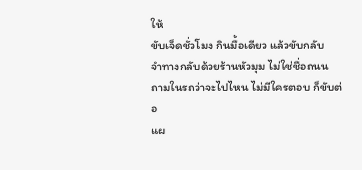ให้
ขับเจ็ดชั่วโมง กินมื้อเดียว แล้วขับกลับ
จำทางกลับด้วยร้านหัวมุม ไม่ใช่ชื่อถนน
ถามในรถว่าจะไปไหน ไม่มีใครตอบ ก็ขับต่อ
แผ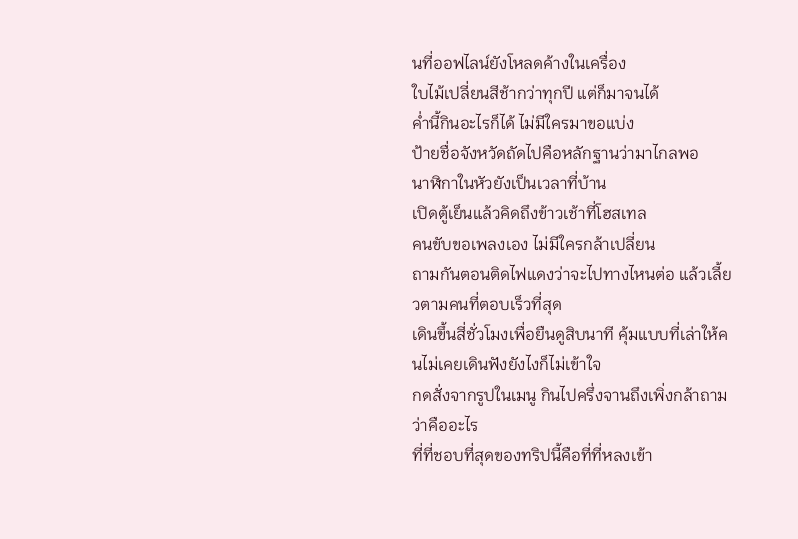นที่ออฟไลน์ยังโหลดค้างในเครื่อง
ใบไม้เปลี่ยนสีช้ากว่าทุกปี แต่ก็มาจนได้
ค่ำนี้กินอะไรก็ได้ ไม่มีใครมาขอแบ่ง
ป้ายชื่อจังหวัดถัดไปคือหลักฐานว่ามาไกลพอ
นาฬิกาในหัวยังเป็นเวลาที่บ้าน
เปิดตู้เย็นแล้วคิดถึงข้าวเช้าที่โฮสเทล
คนขับขอเพลงเอง ไม่มีใครกล้าเปลี่ยน
ถามกันตอนติดไฟแดงว่าจะไปทางไหนต่อ แล้วเลี้ยวตามคนที่ตอบเร็วที่สุด
เดินขึ้นสี่ชั่วโมงเพื่อยืนดูสิบนาที คุ้มแบบที่เล่าให้คนไม่เคยเดินฟังยังไงก็ไม่เข้าใจ
กดสั่งจากรูปในเมนู กินไปครึ่งจานถึงเพิ่งกล้าถามว่าคืออะไร
ที่ที่ชอบที่สุดของทริปนี้คือที่ที่หลงเข้า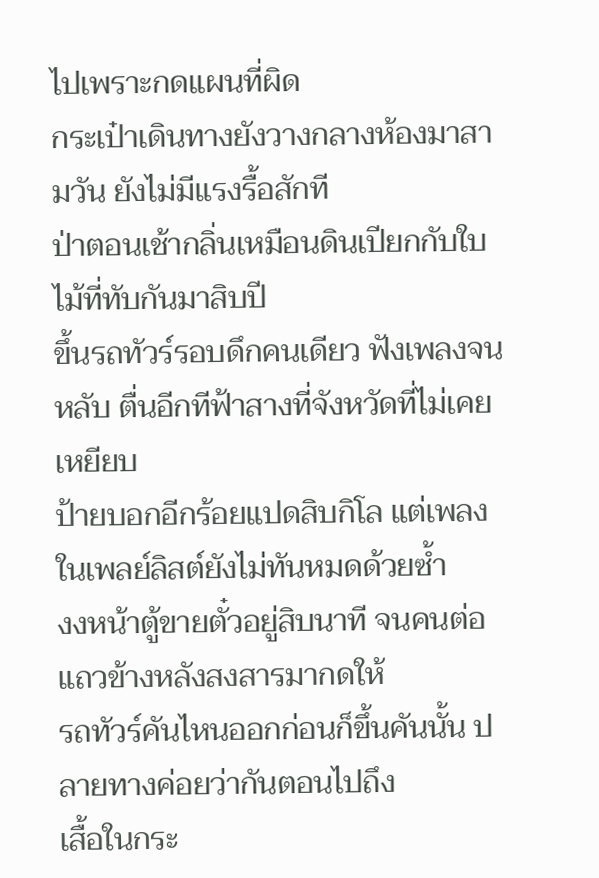ไปเพราะกดแผนที่ผิด
กระเป๋าเดินทางยังวางกลางห้องมาสามวัน ยังไม่มีแรงรื้อสักที
ป่าตอนเช้ากลิ่นเหมือนดินเปียกกับใบไม้ที่ทับกันมาสิบปี
ขึ้นรถทัวร์รอบดึกคนเดียว ฟังเพลงจนหลับ ตื่นอีกทีฟ้าสางที่จังหวัดที่ไม่เคยเหยียบ
ป้ายบอกอีกร้อยแปดสิบกิโล แต่เพลงในเพลย์ลิสต์ยังไม่ทันหมดด้วยซ้ำ
งงหน้าตู้ขายตั๋วอยู่สิบนาที จนคนต่อแถวข้างหลังสงสารมากดให้
รถทัวร์คันไหนออกก่อนก็ขึ้นคันนั้น ปลายทางค่อยว่ากันตอนไปถึง
เสื้อในกระ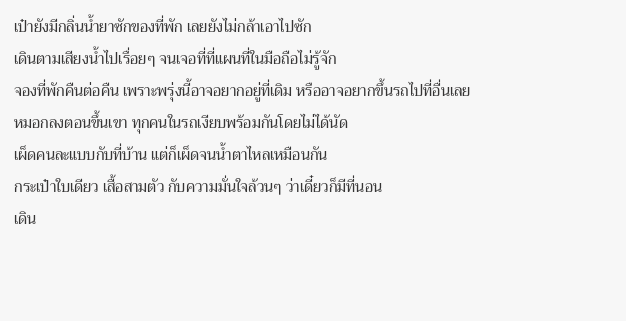เป๋ายังมีกลิ่นน้ำยาซักของที่พัก เลยยังไม่กล้าเอาไปซัก
เดินตามเสียงน้ำไปเรื่อยๆ จนเจอที่ที่แผนที่ในมือถือไม่รู้จัก
จองที่พักคืนต่อคืน เพราะพรุ่งนี้อาจอยากอยู่ที่เดิม หรืออาจอยากขึ้นรถไปที่อื่นเลย
หมอกลงตอนขึ้นเขา ทุกคนในรถเงียบพร้อมกันโดยไม่ได้นัด
เผ็ดคนละแบบกับที่บ้าน แต่ก็เผ็ดจนน้ำตาไหลเหมือนกัน
กระเป๋าใบเดียว เสื้อสามตัว กับความมั่นใจล้วนๆ ว่าเดี๋ยวก็มีที่นอน
เดิน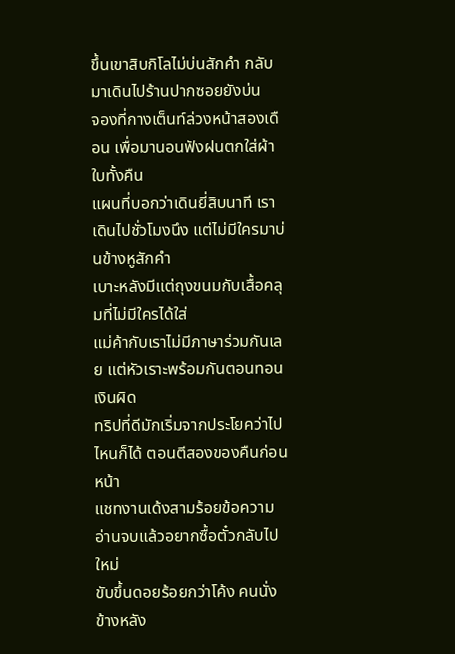ขึ้นเขาสิบกิโลไม่บ่นสักคำ กลับมาเดินไปร้านปากซอยยังบ่น
จองที่กางเต็นท์ล่วงหน้าสองเดือน เพื่อมานอนฟังฝนตกใส่ผ้าใบทั้งคืน
แผนที่บอกว่าเดินยี่สิบนาที เราเดินไปชั่วโมงนึง แต่ไม่มีใครมาบ่นข้างหูสักคำ
เบาะหลังมีแต่ถุงขนมกับเสื้อคลุมที่ไม่มีใครได้ใส่
แม่ค้ากับเราไม่มีภาษาร่วมกันเลย แต่หัวเราะพร้อมกันตอนทอนเงินผิด
ทริปที่ดีมักเริ่มจากประโยคว่าไปไหนก็ได้ ตอนตีสองของคืนก่อนหน้า
แชทงานเด้งสามร้อยข้อความ อ่านจบแล้วอยากซื้อตั๋วกลับไปใหม่
ขับขึ้นดอยร้อยกว่าโค้ง คนนั่งข้างหลัง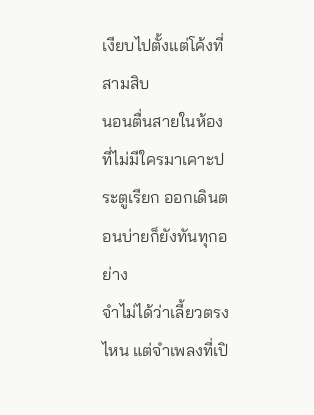เงียบไปตั้งแต่โค้งที่สามสิบ
นอนตื่นสายในห้องที่ไม่มีใครมาเคาะประตูเรียก ออกเดินตอนบ่ายก็ยังทันทุกอย่าง
จำไม่ได้ว่าเลี้ยวตรงไหน แต่จำเพลงที่เปิ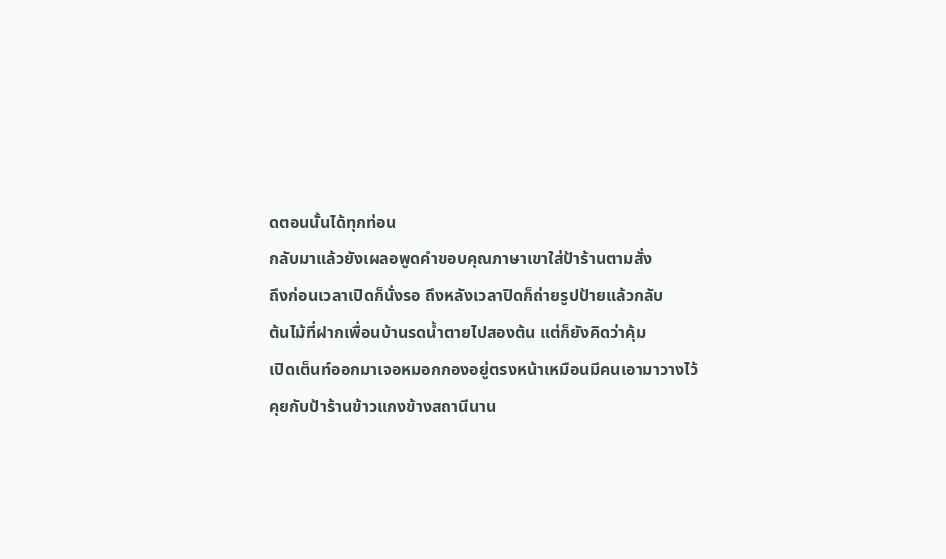ดตอนนั้นได้ทุกท่อน
กลับมาแล้วยังเผลอพูดคำขอบคุณภาษาเขาใส่ป้าร้านตามสั่ง
ถึงก่อนเวลาเปิดก็นั่งรอ ถึงหลังเวลาปิดก็ถ่ายรูปป้ายแล้วกลับ
ต้นไม้ที่ฝากเพื่อนบ้านรดน้ำตายไปสองต้น แต่ก็ยังคิดว่าคุ้ม
เปิดเต็นท์ออกมาเจอหมอกกองอยู่ตรงหน้าเหมือนมีคนเอามาวางไว้
คุยกับป้าร้านข้าวแกงข้างสถานีนาน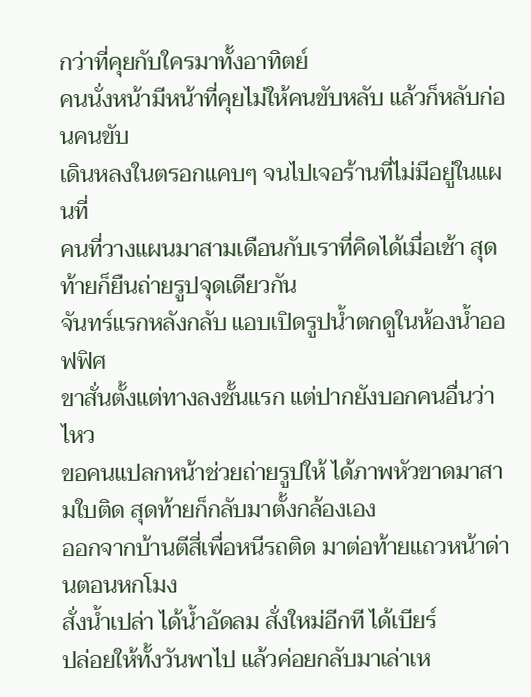กว่าที่คุยกับใครมาทั้งอาทิตย์
คนนั่งหน้ามีหน้าที่คุยไม่ให้คนขับหลับ แล้วก็หลับก่อนคนขับ
เดินหลงในตรอกแคบๆ จนไปเจอร้านที่ไม่มีอยู่ในแผนที่
คนที่วางแผนมาสามเดือนกับเราที่คิดได้เมื่อเช้า สุดท้ายก็ยืนถ่ายรูปจุดเดียวกัน
จันทร์แรกหลังกลับ แอบเปิดรูปน้ำตกดูในห้องน้ำออฟฟิศ
ขาสั่นตั้งแต่ทางลงชั้นแรก แต่ปากยังบอกคนอื่นว่าไหว
ขอคนแปลกหน้าช่วยถ่ายรูปให้ ได้ภาพหัวขาดมาสามใบติด สุดท้ายก็กลับมาตั้งกล้องเอง
ออกจากบ้านตีสี่เพื่อหนีรถติด มาต่อท้ายแถวหน้าด่านตอนหกโมง
สั่งน้ำเปล่า ได้น้ำอัดลม สั่งใหม่อีกที ได้เบียร์
ปล่อยให้ทั้งวันพาไป แล้วค่อยกลับมาเล่าเห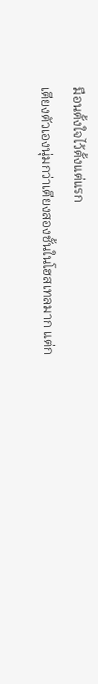มือนตั้งใจไว้ตั้งแต่แรก
เตียงตัวเองนุ่มกว่าเตียงสองชั้นในโฮสเทลมาก แต่ก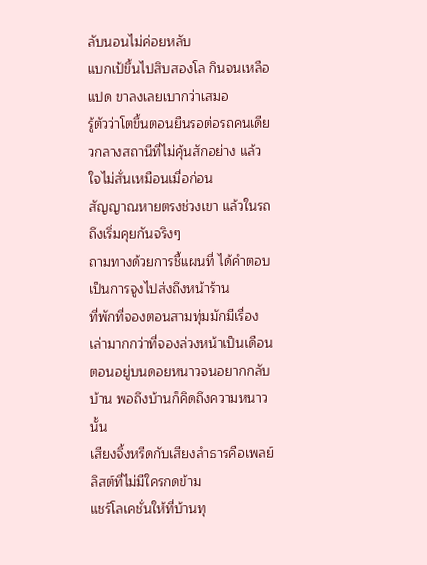ลับนอนไม่ค่อยหลับ
แบกเป้ขึ้นไปสิบสองโล กินจนเหลือแปด ขาลงเลยเบากว่าเสมอ
รู้ตัวว่าโตขึ้นตอนยืนรอต่อรถคนเดียวกลางสถานีที่ไม่คุ้นสักอย่าง แล้วใจไม่สั่นเหมือนเมื่อก่อน
สัญญาณหายตรงช่วงเขา แล้วในรถถึงเริ่มคุยกันจริงๆ
ถามทางด้วยการชี้แผนที่ ได้คำตอบเป็นการจูงไปส่งถึงหน้าร้าน
ที่พักที่จองตอนสามทุ่มมักมีเรื่องเล่ามากกว่าที่จองล่วงหน้าเป็นเดือน
ตอนอยู่บนดอยหนาวจนอยากกลับบ้าน พอถึงบ้านก็คิดถึงความหนาวนั้น
เสียงจิ้งหรีดกับเสียงลำธารคือเพลย์ลิสต์ที่ไม่มีใครกดข้าม
แชร์โลเคชั่นให้ที่บ้านทุ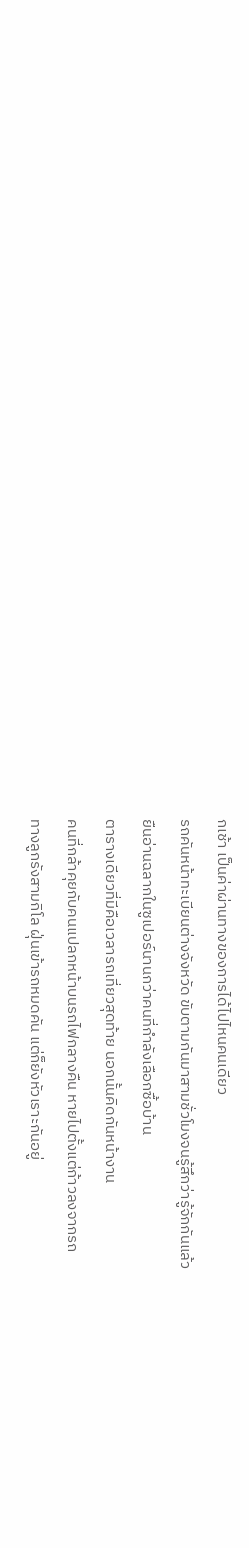กเช้า เป็นค่าผ่านทางของการได้ไปไหนคนเดียว
รถคันหน้าทะเบียนต่างจังหวัด ขับตามกันมาสามชั่วโมงจนรู้สึกว่ารู้จักกันแล้ว
ยืนอ่านฉลากในซูเปอร์นานกว่าคนที่กำลังเลือกซื้อบ้าน
ตารางเดียวที่มีคือเวลารถเที่ยวสุดท้าย นอกนั้นคิดกันหน้างาน
คนที่กล้าคุยกับคนแปลกหน้าบนรถไฟกลางคืน หายไปตั้งแต่ก้าวลงจากรถ
ทางลูกรังสามกิโล ฝุ่นเข้ารถหมดคัน แต่ก็ยังหัวเราะกันอยู่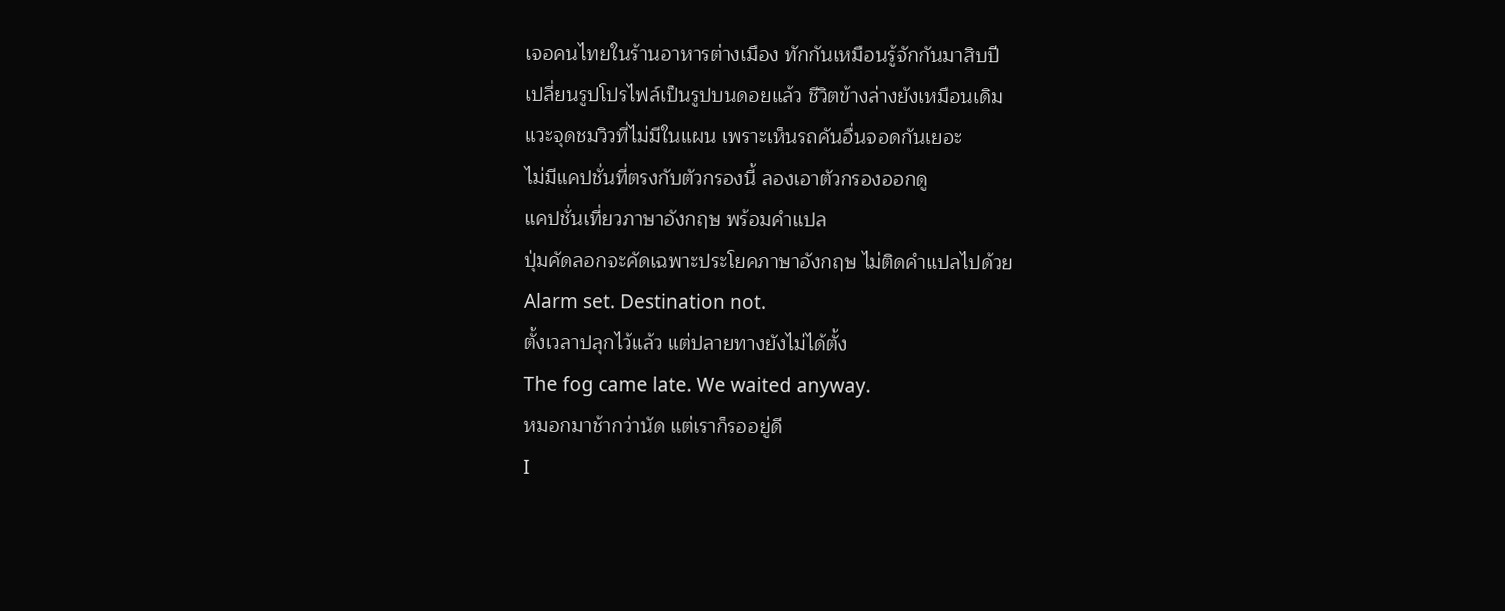เจอคนไทยในร้านอาหารต่างเมือง ทักกันเหมือนรู้จักกันมาสิบปี
เปลี่ยนรูปโปรไฟล์เป็นรูปบนดอยแล้ว ชีวิตข้างล่างยังเหมือนเดิม
แวะจุดชมวิวที่ไม่มีในแผน เพราะเห็นรถคันอื่นจอดกันเยอะ
ไม่มีแคปชั่นที่ตรงกับตัวกรองนี้ ลองเอาตัวกรองออกดู
แคปชั่นเที่ยวภาษาอังกฤษ พร้อมคำแปล
ปุ่มคัดลอกจะคัดเฉพาะประโยคภาษาอังกฤษ ไม่ติดคำแปลไปด้วย
Alarm set. Destination not.
ตั้งเวลาปลุกไว้แล้ว แต่ปลายทางยังไม่ได้ตั้ง
The fog came late. We waited anyway.
หมอกมาช้ากว่านัด แต่เราก็รออยู่ดี
I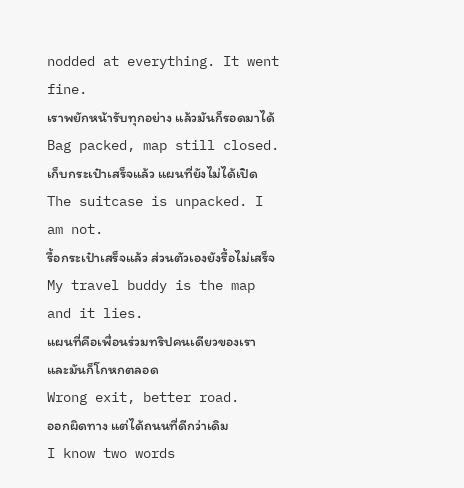nodded at everything. It went fine.
เราพยักหน้ารับทุกอย่าง แล้วมันก็รอดมาได้
Bag packed, map still closed.
เก็บกระเป๋าเสร็จแล้ว แผนที่ยังไม่ได้เปิด
The suitcase is unpacked. I am not.
รื้อกระเป๋าเสร็จแล้ว ส่วนตัวเองยังรื้อไม่เสร็จ
My travel buddy is the map and it lies.
แผนที่คือเพื่อนร่วมทริปคนเดียวของเรา และมันก็โกหกตลอด
Wrong exit, better road.
ออกผิดทาง แต่ได้ถนนที่ดีกว่าเดิม
I know two words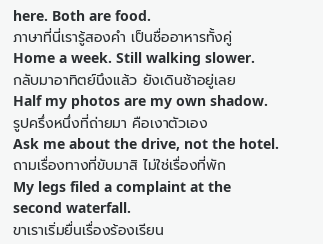here. Both are food.
ภาษาที่นี่เรารู้สองคำ เป็นชื่ออาหารทั้งคู่
Home a week. Still walking slower.
กลับมาอาทิตย์นึงแล้ว ยังเดินช้าอยู่เลย
Half my photos are my own shadow.
รูปครึ่งหนึ่งที่ถ่ายมา คือเงาตัวเอง
Ask me about the drive, not the hotel.
ถามเรื่องทางที่ขับมาสิ ไม่ใช่เรื่องที่พัก
My legs filed a complaint at the second waterfall.
ขาเราเริ่มยื่นเรื่องร้องเรียน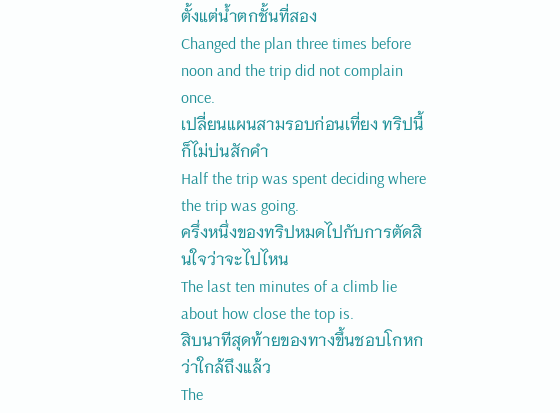ตั้งแต่น้ำตกชั้นที่สอง
Changed the plan three times before noon and the trip did not complain once.
เปลี่ยนแผนสามรอบก่อนเที่ยง ทริปนี้ก็ไม่บ่นสักคำ
Half the trip was spent deciding where the trip was going.
ครึ่งหนึ่งของทริปหมดไปกับการตัดสินใจว่าจะไปไหน
The last ten minutes of a climb lie about how close the top is.
สิบนาทีสุดท้ายของทางขึ้นชอบโกหกว่าใกล้ถึงแล้ว
The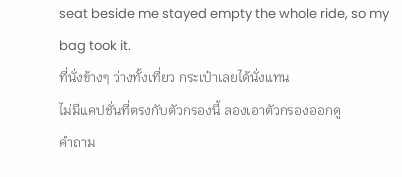seat beside me stayed empty the whole ride, so my bag took it.
ที่นั่งข้างๆ ว่างทั้งเที่ยว กระเป๋าเลยได้นั่งแทน
ไม่มีแคปชั่นที่ตรงกับตัวกรองนี้ ลองเอาตัวกรองออกดู
คำถาม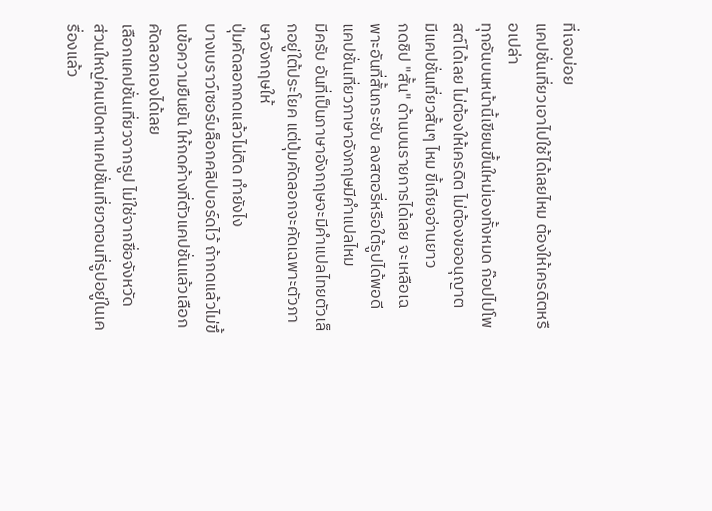ที่เจอบ่อย
แคปชั่นเที่ยวเอาไปใช้ได้เลยไหม ต้องให้เครดิตหรือเปล่า
ทุกอันบนหน้านี้เขียนขึ้นใหม่เองทั้งหมด ก๊อปไปโพสต์ได้เลย ไม่ต้องให้เครดิต ไม่ต้องขออนุญาต
มีแคปชั่นเที่ยวสั้นๆ ไหม ขี้เกียจอ่านยาว
กดชิป "สั้น" ด้านบนรายการได้เลย จะเหลือเฉพาะอันที่สั้นกระชับ ลงสตอรี่หรือใต้รูปได้พอดี
แคปชั่นเที่ยวภาษาอังกฤษมีคำแปลไหม
มีครับ อันที่เป็นภาษาอังกฤษจะมีคำแปลไทยตัวเล็กอยู่ใต้ประโยค แต่ปุ่มคัดลอกจะคัดเฉพาะตัวภาษาอังกฤษให้
ปุ่มคัดลอกกดแล้วไม่ติด ทำยังไง
บางเบราว์เซอร์บล็อกคลิปบอร์ดไว้ ถ้ากดแล้วไม่ขึ้นข้อความยืนยัน ให้กดค้างที่ตัวแคปชั่นแล้วเลือกคัดลอกเองได้เลย
เลือกแคปชั่นเที่ยวจากรูป ไม่ใช่จากชื่อจังหวัด
ส่วนใหญ่คนเปิดหาแคปชั่นเที่ยวตอนที่รูปอยู่ในเครื่องแล้ว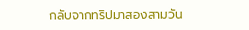กลับจากทริปมาสองสามวัน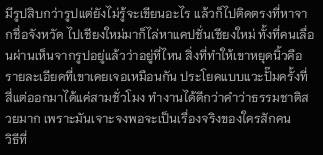มีรูปสิบกว่ารูปแต่ยังไม่รู้จะเขียนอะไร แล้วก็ไปติดตรงที่หาจากชื่อจังหวัด ไปเชียงใหม่มาก็ไล่หาแคปชั่นเชียงใหม่ ทั้งที่คนเลื่อนผ่านเห็นจากรูปอยู่แล้วว่าอยู่ที่ไหน สิ่งที่ทำให้เขาหยุดนิ้วคือรายละเอียดที่เขาเคยเจอเหมือนกัน ประโยคแบบแวะปั๊มครั้งที่สี่แต่ออกมาได้แค่สามชั่วโมง ทำงานได้ดีกว่าคำว่าธรรมชาติสวยมาก เพราะมันเจาะจงพอจะเป็นเรื่องจริงของใครสักคน
วิธีที่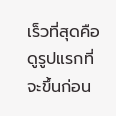เร็วที่สุดคือดูรูปแรกที่จะขึ้นก่อน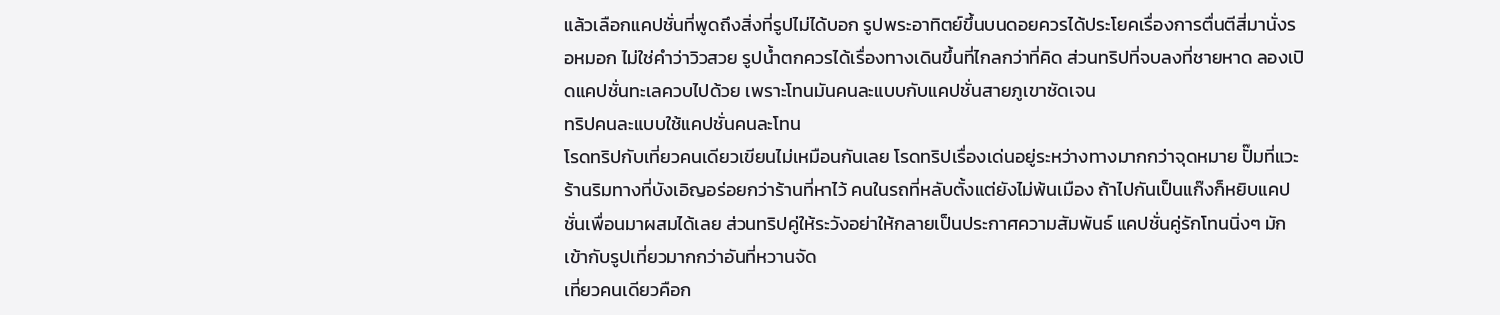แล้วเลือกแคปชั่นที่พูดถึงสิ่งที่รูปไม่ได้บอก รูปพระอาทิตย์ขึ้นบนดอยควรได้ประโยคเรื่องการตื่นตีสี่มานั่งรอหมอก ไม่ใช่คำว่าวิวสวย รูปน้ำตกควรได้เรื่องทางเดินขึ้นที่ไกลกว่าที่คิด ส่วนทริปที่จบลงที่ชายหาด ลองเปิดแคปชั่นทะเลควบไปด้วย เพราะโทนมันคนละแบบกับแคปชั่นสายภูเขาชัดเจน
ทริปคนละแบบใช้แคปชั่นคนละโทน
โรดทริปกับเที่ยวคนเดียวเขียนไม่เหมือนกันเลย โรดทริปเรื่องเด่นอยู่ระหว่างทางมากกว่าจุดหมาย ปั๊มที่แวะ ร้านริมทางที่บังเอิญอร่อยกว่าร้านที่หาไว้ คนในรถที่หลับตั้งแต่ยังไม่พ้นเมือง ถ้าไปกันเป็นแก๊งก็หยิบแคปชั่นเพื่อนมาผสมได้เลย ส่วนทริปคู่ให้ระวังอย่าให้กลายเป็นประกาศความสัมพันธ์ แคปชั่นคู่รักโทนนิ่งๆ มักเข้ากับรูปเที่ยวมากกว่าอันที่หวานจัด
เที่ยวคนเดียวคือก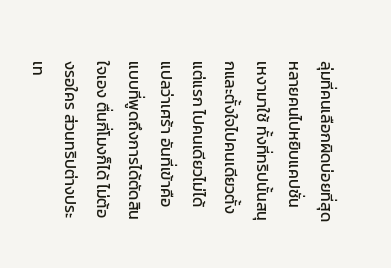ลุ่มที่คนเลือกผิดบ่อยที่สุด หลายคนไปหยิบแคปชั่นเหงามาใช้ ทั้งที่ทริปนั้นสนุกและตั้งใจไปคนเดียวตั้งแต่แรก ไปคนเดียวไม่ได้แปลว่าเศร้า อันที่เข้าคือแบบที่พูดถึงการได้ตัดสินใจเอง ตื่นกี่โมงก็ได้ ไม่ต้องรอใคร ส่วนทริปต่างประเท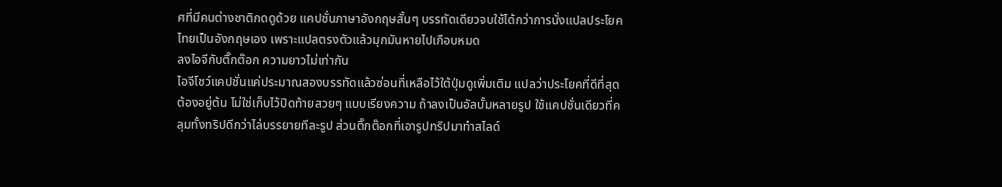ศที่มีคนต่างชาติกดดูด้วย แคปชั่นภาษาอังกฤษสั้นๆ บรรทัดเดียวจบใช้ได้กว่าการนั่งแปลประโยคไทยเป็นอังกฤษเอง เพราะแปลตรงตัวแล้วมุกมันหายไปเกือบหมด
ลงไอจีกับติ๊กต๊อก ความยาวไม่เท่ากัน
ไอจีโชว์แคปชั่นแค่ประมาณสองบรรทัดแล้วซ่อนที่เหลือไว้ใต้ปุ่มดูเพิ่มเติม แปลว่าประโยคที่ดีที่สุดต้องอยู่ต้น ไม่ใช่เก็บไว้ปิดท้ายสวยๆ แบบเรียงความ ถ้าลงเป็นอัลบั้มหลายรูป ใช้แคปชั่นเดียวที่คลุมทั้งทริปดีกว่าไล่บรรยายทีละรูป ส่วนติ๊กต๊อกที่เอารูปทริปมาทำสไลด์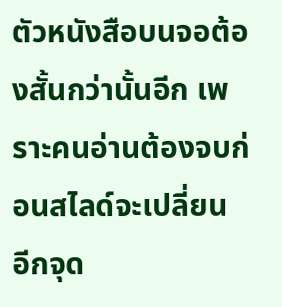ตัวหนังสือบนจอต้องสั้นกว่านั้นอีก เพราะคนอ่านต้องจบก่อนสไลด์จะเปลี่ยน
อีกจุด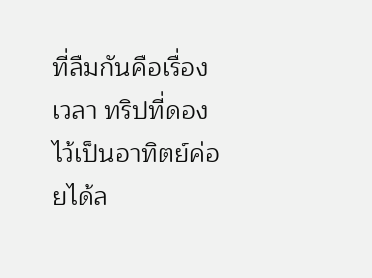ที่ลืมกันคือเรื่องเวลา ทริปที่ดองไว้เป็นอาทิตย์ค่อยได้ล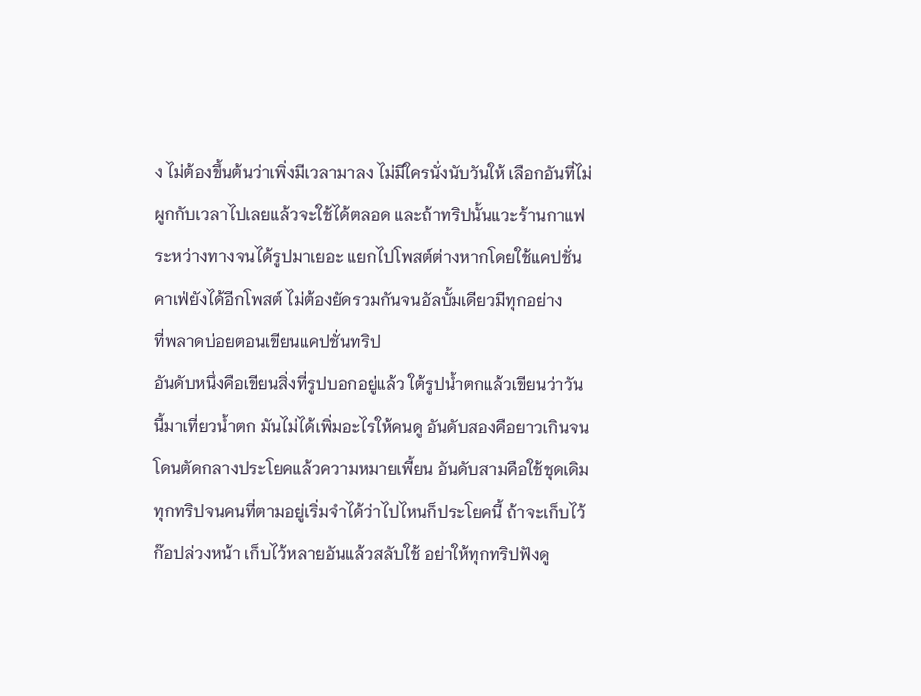ง ไม่ต้องขึ้นต้นว่าเพิ่งมีเวลามาลง ไม่มีใครนั่งนับวันให้ เลือกอันที่ไม่ผูกกับเวลาไปเลยแล้วจะใช้ได้ตลอด และถ้าทริปนั้นแวะร้านกาแฟระหว่างทางจนได้รูปมาเยอะ แยกไปโพสต์ต่างหากโดยใช้แคปชั่นคาเฟ่ยังได้อีกโพสต์ ไม่ต้องยัดรวมกันจนอัลบั้มเดียวมีทุกอย่าง
ที่พลาดบ่อยตอนเขียนแคปชั่นทริป
อันดับหนึ่งคือเขียนสิ่งที่รูปบอกอยู่แล้ว ใต้รูปน้ำตกแล้วเขียนว่าวันนี้มาเที่ยวน้ำตก มันไม่ได้เพิ่มอะไรให้คนดู อันดับสองคือยาวเกินจนโดนตัดกลางประโยคแล้วความหมายเพี้ยน อันดับสามคือใช้ชุดเดิมทุกทริปจนคนที่ตามอยู่เริ่มจำได้ว่าไปไหนก็ประโยคนี้ ถ้าจะเก็บไว้ก๊อปล่วงหน้า เก็บไว้หลายอันแล้วสลับใช้ อย่าให้ทุกทริปฟังดู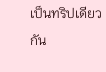เป็นทริปเดียวกัน